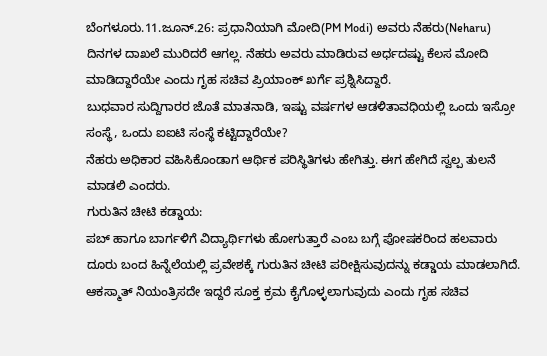ಬೆಂಗಳೂರು.11.ಜೂನ್.26: ಪ್ರಧಾನಿಯಾಗಿ ಮೋದಿ(PM Modi) ಅವರು ನೆಹರು(Neharu) ದಿನಗಳ ದಾಖಲೆ ಮುರಿದರೆ ಆಗಲ್ಲ. ನೆಹರು ಅವರು ಮಾಡಿರುವ ಅರ್ಧದಷ್ಟು ಕೆಲಸ ಮೋದಿ ಮಾಡಿದ್ದಾರೆಯೇ ಎಂದು ಗೃಹ ಸಚಿವ ಪ್ರಿಯಾಂಕ್ ಖರ್ಗೆ ಪ್ರಶ್ನಿಸಿದ್ದಾರೆ.
ಬುಧವಾರ ಸುದ್ದಿಗಾರರ ಜೊತೆ ಮಾತನಾಡಿ, ಇಷ್ಟು ವರ್ಷಗಳ ಆಡಳಿತಾವಧಿಯಲ್ಲಿ ಒಂದು ಇಸ್ರೋ ಸಂಸ್ಥೆ, ಒಂದು ಐಐಟಿ ಸಂಸ್ಥೆ ಕಟ್ಟಿದ್ದಾರೆಯೇ?
ನೆಹರು ಅಧಿಕಾರ ವಹಿಸಿಕೊಂಡಾಗ ಆರ್ಥಿಕ ಪರಿಸ್ಥಿತಿಗಳು ಹೇಗಿತ್ತು. ಈಗ ಹೇಗಿದೆ ಸ್ವಲ್ಪ ತುಲನೆ ಮಾಡಲಿ ಎಂದರು.
ಗುರುತಿನ ಚೀಟಿ ಕಡ್ಡಾಯ:
ಪಬ್ ಹಾಗೂ ಬಾರ್ಗಳಿಗೆ ವಿದ್ಯಾರ್ಥಿಗಳು ಹೋಗುತ್ತಾರೆ ಎಂಬ ಬಗ್ಗೆ ಪೋಷಕರಿಂದ ಹಲವಾರು ದೂರು ಬಂದ ಹಿನ್ನೆಲೆಯಲ್ಲಿ ಪ್ರವೇಶಕ್ಕೆ ಗುರುತಿನ ಚೀಟಿ ಪರೀಕ್ಷಿಸುವುದನ್ನು ಕಡ್ಡಾಯ ಮಾಡಲಾಗಿದೆ. ಆಕಸ್ಮಾತ್ ನಿಯಂತ್ರಿಸದೇ ಇದ್ದರೆ ಸೂಕ್ತ ಕ್ರಮ ಕೈಗೊಳ್ಳಲಾಗುವುದು ಎಂದು ಗೃಹ ಸಚಿವ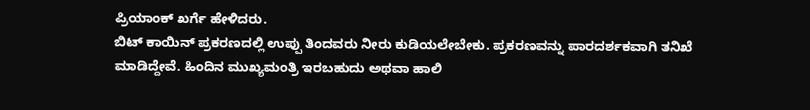ಪ್ರಿಯಾಂಕ್ ಖರ್ಗೆ ಹೇಳಿದರು.
ಬಿಟ್ ಕಾಯಿನ್ ಪ್ರಕರಣದಲ್ಲಿ ಉಪ್ಪು ತಿಂದವರು ನೀರು ಕುಡಿಯಲೇಬೇಕು. ಪ್ರಕರಣವನ್ನು ಪಾರದರ್ಶಕವಾಗಿ ತನಿಖೆ ಮಾಡಿದ್ದೇವೆ. ಹಿಂದಿನ ಮುಖ್ಯಮಂತ್ರಿ ಇರಬಹುದು ಅಥವಾ ಹಾಲಿ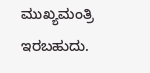ಮುಖ್ಯಮಂತ್ರಿ ಇರಬಹುದು.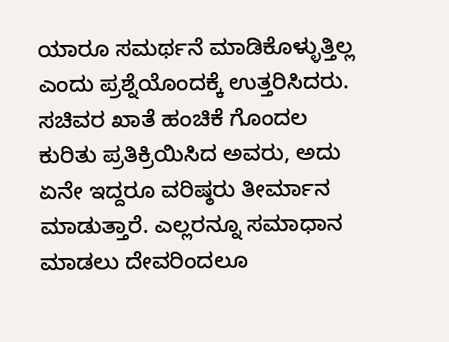ಯಾರೂ ಸಮರ್ಥನೆ ಮಾಡಿಕೊಳ್ಳುತ್ತಿಲ್ಲ ಎಂದು ಪ್ರಶ್ನೆಯೊಂದಕ್ಕೆ ಉತ್ತರಿಸಿದರು.
ಸಚಿವರ ಖಾತೆ ಹಂಚಿಕೆ ಗೊಂದಲ ಕುರಿತು ಪ್ರತಿಕ್ರಿಯಿಸಿದ ಅವರು, ಅದು ಏನೇ ಇದ್ದರೂ ವರಿಷ್ಠರು ತೀರ್ಮಾನ ಮಾಡುತ್ತಾರೆ. ಎಲ್ಲರನ್ನೂ ಸಮಾಧಾನ ಮಾಡಲು ದೇವರಿಂದಲೂ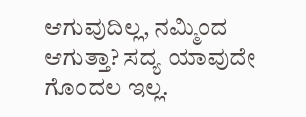ಆಗುವುದಿಲ್ಲ, ನಮ್ಮಿಂದ ಆಗುತ್ತಾ? ಸದ್ಯ ಯಾವುದೇ ಗೊಂದಲ ಇಲ್ಲ.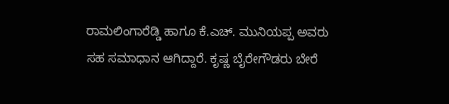ರಾಮಲಿಂಗಾರೆಡ್ಡಿ ಹಾಗೂ ಕೆ.ಎಚ್. ಮುನಿಯಪ್ಪ ಅವರು ಸಹ ಸಮಾಧಾನ ಆಗಿದ್ದಾರೆ. ಕೃಷ್ಣ ಬೈರೇಗೌಡರು ಬೇರೆ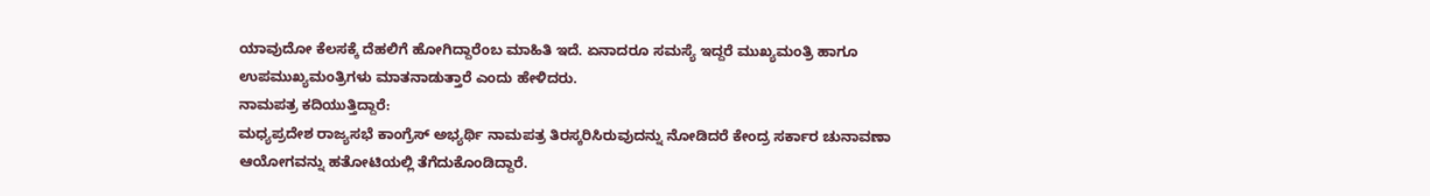ಯಾವುದೋ ಕೆಲಸಕ್ಕೆ ದೆಹಲಿಗೆ ಹೋಗಿದ್ದಾರೆಂಬ ಮಾಹಿತಿ ಇದೆ. ಏನಾದರೂ ಸಮಸ್ಯೆ ಇದ್ದರೆ ಮುಖ್ಯಮಂತ್ರಿ ಹಾಗೂ ಉಪಮುಖ್ಯಮಂತ್ರಿಗಳು ಮಾತನಾಡುತ್ತಾರೆ ಎಂದು ಹೇಳಿದರು.
ನಾಮಪತ್ರ ಕದಿಯುತ್ತಿದ್ದಾರೆ:
ಮಧ್ಯಪ್ರದೇಶ ರಾಜ್ಯಸಭೆ ಕಾಂಗ್ರೆಸ್ ಅಭ್ಯರ್ಥಿ ನಾಮಪತ್ರ ತಿರಸ್ಕರಿಸಿರುವುದನ್ನು ನೋಡಿದರೆ ಕೇಂದ್ರ ಸರ್ಕಾರ ಚುನಾವಣಾ ಆಯೋಗವನ್ನು ಹತೋಟಿಯಲ್ಲಿ ತೆಗೆದುಕೊಂಡಿದ್ದಾರೆ.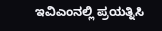ಇವಿಎಂನಲ್ಲಿ ಪ್ರಯತ್ನಿಸಿ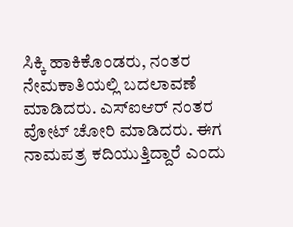ಸಿಕ್ಕಿ ಹಾಕಿಕೊಂಡರು, ನಂತರ ನೇಮಕಾತಿಯಲ್ಲಿ ಬದಲಾವಣೆ ಮಾಡಿದರು. ಎಸ್ಐಆರ್ ನಂತರ ವೋಟ್ ಚೋರಿ ಮಾಡಿದರು. ಈಗ ನಾಮಪತ್ರ ಕದಿಯುತ್ತಿದ್ದಾರೆ ಎಂದು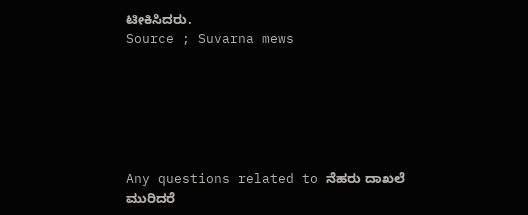ಟೀಕಿಸಿದರು.
Source ; Suvarna mews






Any questions related to ನೆಹರು ದಾಖಲೆ ಮುರಿದರೆ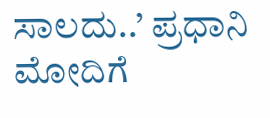ಸಾಲದು..’ ಪ್ರಧಾನಿ ಮೋದಿಗೆ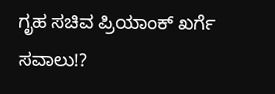ಗೃಹ ಸಚಿವ ಪ್ರಿಯಾಂಕ್ ಖರ್ಗೆ ಸವಾಲು!?